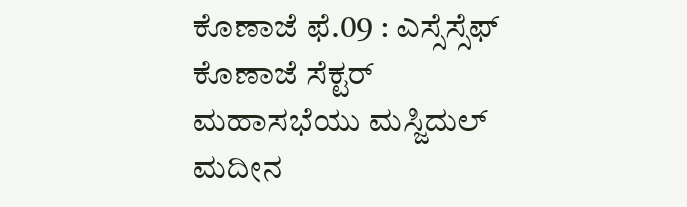ಕೊಣಾಜೆ ಫೆ.09 : ಎಸ್ಸೆಸ್ಸೆಫ್ ಕೊಣಾಜೆ ಸೆಕ್ಟರ್ ಮಹಾಸಭೆಯು ಮಸ್ಜಿದುಲ್ ಮದೀನ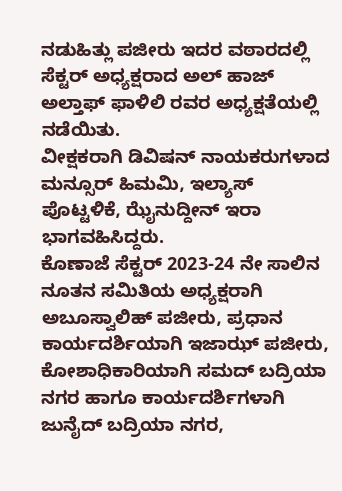ನಡುಹಿತ್ಲು ಪಜೀರು ಇದರ ವಠಾರದಲ್ಲಿ ಸೆಕ್ಟರ್ ಅಧ್ಯಕ್ಷರಾದ ಅಲ್ ಹಾಜ್ ಅಲ್ತಾಫ್ ಫಾಳಿಲಿ ರವರ ಅಧ್ಯಕ್ಷತೆಯಲ್ಲಿ ನಡೆಯಿತು.
ವೀಕ್ಷಕರಾಗಿ ಡಿವಿಷನ್ ನಾಯಕರುಗಳಾದ ಮನ್ಸೂರ್ ಹಿಮಮಿ, ಇಲ್ಯಾಸ್ ಪೊಟ್ಟಳಿಕೆ, ಝೈನುದ್ದೀನ್ ಇರಾ ಭಾಗವಹಿಸಿದ್ದರು.
ಕೊಣಾಜೆ ಸೆಕ್ಟರ್ 2023-24 ನೇ ಸಾಲಿನ ನೂತನ ಸಮಿತಿಯ ಅಧ್ಯಕ್ಷರಾಗಿ ಅಬೂಸ್ವಾಲಿಹ್ ಪಜೀರು, ಪ್ರಧಾನ ಕಾರ್ಯದರ್ಶಿಯಾಗಿ ಇಜಾಝ್ ಪಜೀರು, ಕೋಶಾಧಿಕಾರಿಯಾಗಿ ಸಮದ್ ಬದ್ರಿಯಾ ನಗರ ಹಾಗೂ ಕಾರ್ಯದರ್ಶಿಗಳಾಗಿ ಜುನೈದ್ ಬದ್ರಿಯಾ ನಗರ,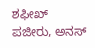ಶಫೀಖ್ ಪಜೀರು, ಅನಸ್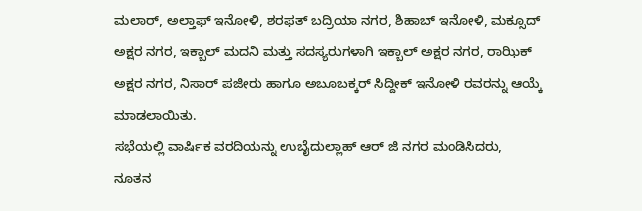ಮಲಾರ್, ಅಲ್ತಾಫ್ ಇನೋಳಿ, ಶರಫತ್ ಬದ್ರಿಯಾ ನಗರ, ಶಿಹಾಬ್ ಇನೋಳಿ, ಮಕ್ಸೂದ್ ಅಕ್ಷರ ನಗರ, ಇಕ್ಬಾಲ್ ಮದನಿ ಮತ್ತು ಸದಸ್ಯರುಗಳಾಗಿ ಇಕ್ಬಾಲ್ ಅಕ್ಷರ ನಗರ, ರಾಝಿಕ್ ಅಕ್ಷರ ನಗರ, ನಿಸಾರ್ ಪಜೀರು ಹಾಗೂ ಅಬೂಬಕ್ಕರ್ ಸಿದ್ದೀಕ್ ಇನೋಳಿ ರವರನ್ನು ಆಯ್ಕೆ ಮಾಡಲಾಯಿತು.
ಸಭೆಯಲ್ಲಿ ವಾರ್ಷಿಕ ವರದಿಯನ್ನು ಉಬೈದುಲ್ಲಾಹ್ ಆರ್ ಜಿ ನಗರ ಮಂಡಿಸಿದರು, ನೂತನ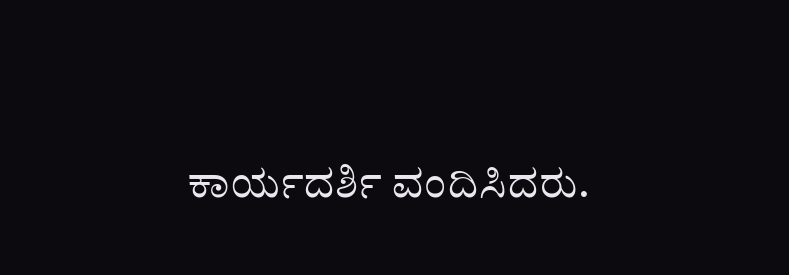ಕಾರ್ಯದರ್ಶಿ ವಂದಿಸಿದರು.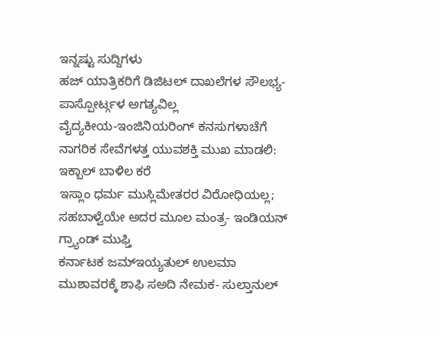ಇನ್ನಷ್ಟು ಸುದ್ದಿಗಳು
ಹಜ್ ಯಾತ್ರಿಕರಿಗೆ ಡಿಜಿಟಲ್ ದಾಖಲೆಗಳ ಸೌಲಭ್ಯ- ಪಾಸ್ಪೋರ್ಟ್ಗಳ ಅಗತ್ಯವಿಲ್ಲ
ವೈದ್ಯಕೀಯ-ಇಂಜಿನಿಯರಿಂಗ್ ಕನಸುಗಳಾಚೆಗೆ ನಾಗರಿಕ ಸೇವೆಗಳತ್ತ ಯುವಶಕ್ತಿ ಮುಖ ಮಾಡಲಿ: ಇಕ್ಬಾಲ್ ಬಾಳಿಲ ಕರೆ
ಇಸ್ಲಾಂ ಧರ್ಮ ಮುಸ್ಲಿಮೇತರರ ವಿರೋಧಿಯಲ್ಲ; ಸಹಬಾಳ್ವೆಯೇ ಅದರ ಮೂಲ ಮಂತ್ರ- ಇಂಡಿಯನ್ ಗ್ರ್ಯಾಂಡ್ ಮುಫ್ತಿ
ಕರ್ನಾಟಕ ಜಮ್ಇಯ್ಯತುಲ್ ಉಲಮಾ ಮುಶಾವರಕ್ಕೆ ಶಾಫಿ ಸಅದಿ ನೇಮಕ- ಸುಲ್ತಾನುಲ್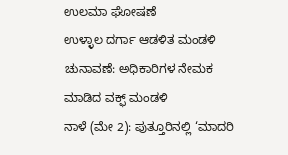ಉಲಮಾ ಘೋಷಣೆ
ಉಳ್ಳಾಲ ದರ್ಗಾ ಆಡಳಿತ ಮಂಡಳಿ ಚುನಾವಣೆ: ಅಧಿಕಾರಿಗಳ ನೇಮಕ ಮಾಡಿದ ವಕ್ಫ್ ಮಂಡಳಿ
ನಾಳೆ (ಮೇ 2): ಪುತ್ತೂರಿನಲ್ಲಿ ‘ಮಾದರಿ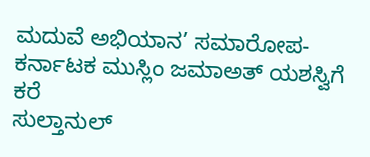ಮದುವೆ ಅಭಿಯಾನ’ ಸಮಾರೋಪ- ಕರ್ನಾಟಕ ಮುಸ್ಲಿಂ ಜಮಾಅತ್ ಯಶಸ್ವಿಗೆ ಕರೆ
ಸುಲ್ತಾನುಲ್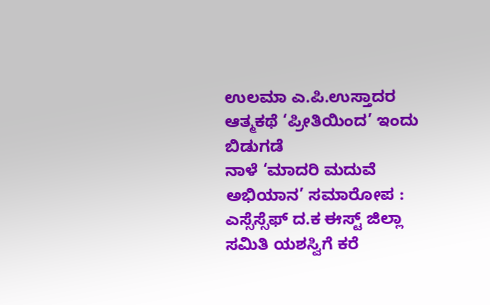ಉಲಮಾ ಎ.ಪಿ.ಉಸ್ತಾದರ ಆತ್ಮಕಥೆ ‘ಪ್ರೀತಿಯಿಂದ’ ಇಂದು ಬಿಡುಗಡೆ
ನಾಳೆ ‘ಮಾದರಿ ಮದುವೆ ಅಭಿಯಾನ’ ಸಮಾರೋಪ : ಎಸ್ಸೆಸ್ಸೆಫ್ ದ.ಕ ಈಸ್ಟ್ ಜಿಲ್ಲಾ ಸಮಿತಿ ಯಶಸ್ವಿಗೆ ಕರೆ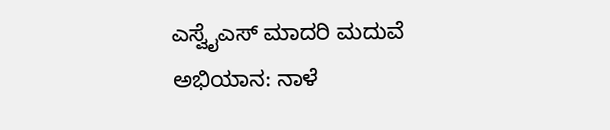ಎಸ್ವೈಎಸ್ ಮಾದರಿ ಮದುವೆ ಅಭಿಯಾನ: ನಾಳೆ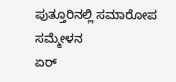ಪುತ್ತೂರಿನಲ್ಲಿ ಸಮಾರೋಪ ಸಮ್ಮೇಳನ
ಏರ್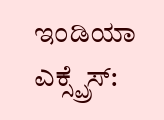ಇಂಡಿಯಾ ಎಕ್ಸ್ಪ್ರೆಸ್: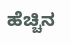ಹೆಚ್ಚಿನ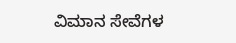ವಿಮಾನ ಸೇವೆಗಳ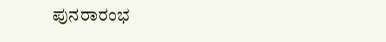ಪುನರಾರಂಭ